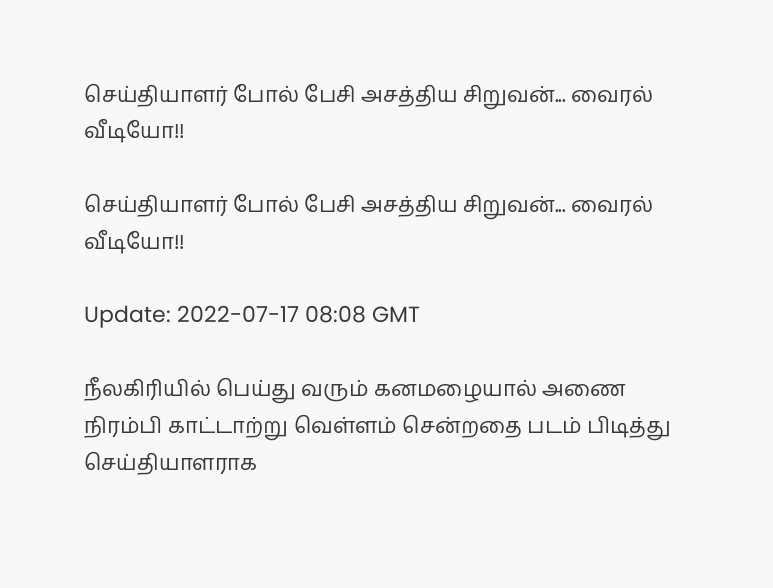செய்தியாளர் போல் பேசி அசத்திய சிறுவன்... வைரல் வீடியோ!!

செய்தியாளர் போல் பேசி அசத்திய சிறுவன்... வைரல் வீடியோ!!

Update: 2022-07-17 08:08 GMT

நீலகிரியில் பெய்து வரும் கனமழையால் அணை நிரம்பி காட்டாற்று வெள்ளம் சென்றதை படம் பிடித்து செய்தியாளராக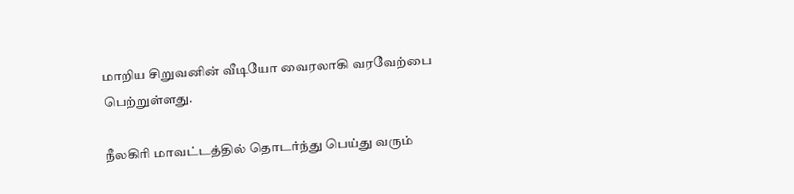மாறிய சிறுவனின் வீடியோ வைரலாகி வரவேற்பை பெற்றுள்ளது.

நீலகிரி மாவட்டத்தில் தொடர்ந்து பெய்து வரும்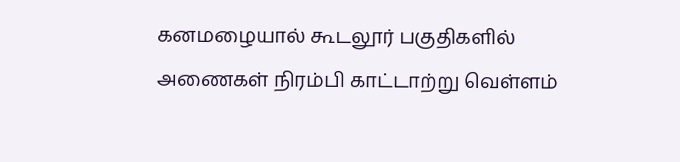கனமழையால் கூடலூர் பகுதிகளில் அணைகள் நிரம்பி காட்டாற்று வெள்ளம்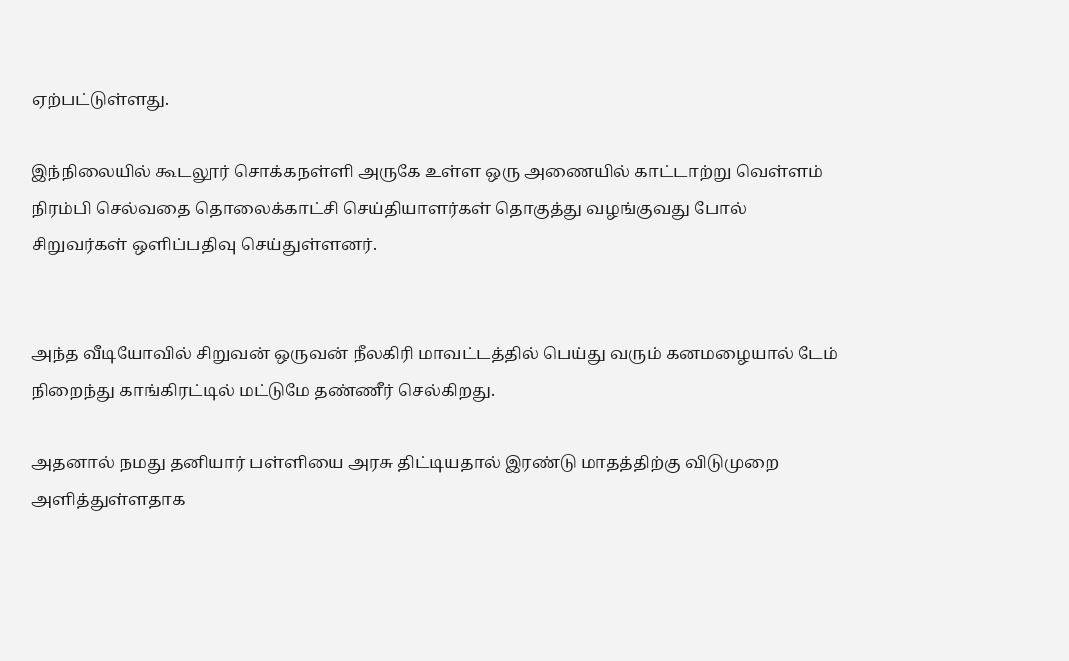ஏற்பட்டுள்ளது.

இந்நிலையில் கூடலூர் சொக்கநள்ளி அருகே உள்ள ஒரு அணையில் காட்டாற்று வெள்ளம் நிரம்பி செல்வதை தொலைக்காட்சி செய்தியாளர்கள் தொகுத்து வழங்குவது போல் சிறுவர்கள் ஒளிப்பதிவு செய்துள்ளனர்.


அந்த வீடியோவில் சிறுவன் ஒருவன் நீலகிரி மாவட்டத்தில் பெய்து வரும் கனமழையால் டேம் நிறைந்து காங்கிரட்டில் மட்டுமே தண்ணீர் செல்கிறது.

அதனால் நமது தனியார் பள்ளியை அரசு திட்டியதால் இரண்டு மாதத்திற்கு விடுமுறை அளித்துள்ளதாக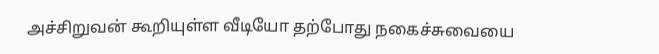அச்சிறுவன் கூறியுள்ள வீடியோ தற்போது நகைச்சுவையை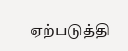ஏற்படுத்தி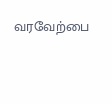வரவேற்பை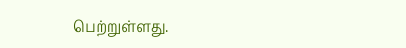பெற்றுள்ளது.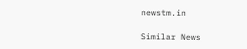newstm.in

Similar News